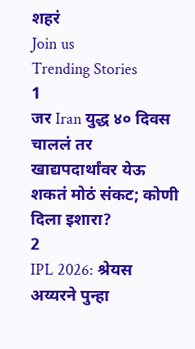शहरं
Join us
Trending Stories
1
जर Iran युद्ध ४० दिवस चाललं तर खाद्यपदार्थांवर येऊ शकतं मोठं संकट; कोणी दिला इशारा?
2
IPL 2026: श्रेयस अय्यरने पुन्हा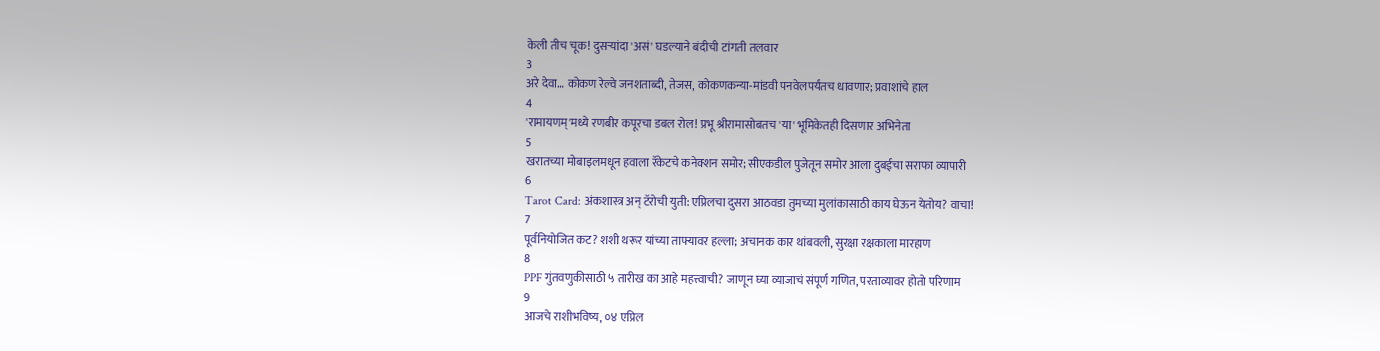केली तीच चूक! दुसऱ्यांदा 'असं' घडल्याने बंदीची टांगती तलवार
3
अरे देवा… कोकण रेल्वे जनशताब्दी, तेजस, कोकणकन्या-मांडवी पनवेलपर्यंतच धावणार; प्रवाशांचे हाल
4
'रामायणम्'मध्ये रणबीर कपूरचा डबल रोल! प्रभू श्रीरामासोबतच 'या' भूमिकेतही दिसणार अभिनेता
5
खरातच्या मोबाइलमधून हवाला रॅकेटचे कनेक्शन समोर; सीएकडील पुजेतून समोर आला दुबईचा सराफा व्यापारी
6
Tarot Card: अंकशास्त्र अन् टॅरोची युती: एप्रिलचा दुसरा आठवडा तुमच्या मुलांकासाठी काय घेऊन येतोय? वाचा!
7
पूर्वनियोजित कट? शशी थरूर यांच्या ताफ्यावर हल्ला; अचानक कार थांबवली, सुरक्षा रक्षकाला मारहाण
8
PPF गुंतवणुकीसाठी ५ तारीख का आहे महत्त्वाची? जाणून घ्या व्याजाचं संपूर्ण गणित, परताव्यावर होतो परिणाम
9
आजचे राशीभविष्य, ०४ एप्रिल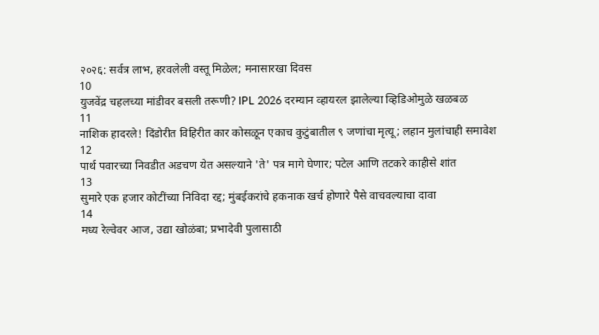२०२६: सर्वत्र लाभ, हरवलेली वस्तू मिळेल; मनासारखा दिवस
10
युजवेंद्र चहलच्या मांडीवर बसली तरूणी? IPL 2026 दरम्यान व्हायरल झालेल्या व्हिडिओमुळे खळबळ
11
नाशिक हादरले! दिंडोरीत विहिरीत कार कोसळून एकाच कुटुंबातील ९ जणांचा मृत्यू; लहान मुलांचाही समावेश
12
पार्थ पवारच्या निवडीत अडचण येत असल्याने 'ते' पत्र मागे घेणार; पटेल आणि तटकरे काहीसे शांत
13
सुमारे एक हजार कोटींच्या निविदा रद्द; मुंबईकरांचे हकनाक खर्च होणारे पैसे वाचवल्याचा दावा
14
मध्य रेल्वेवर आज, उद्या खोळंबा; प्रभादेवी पुलासाठी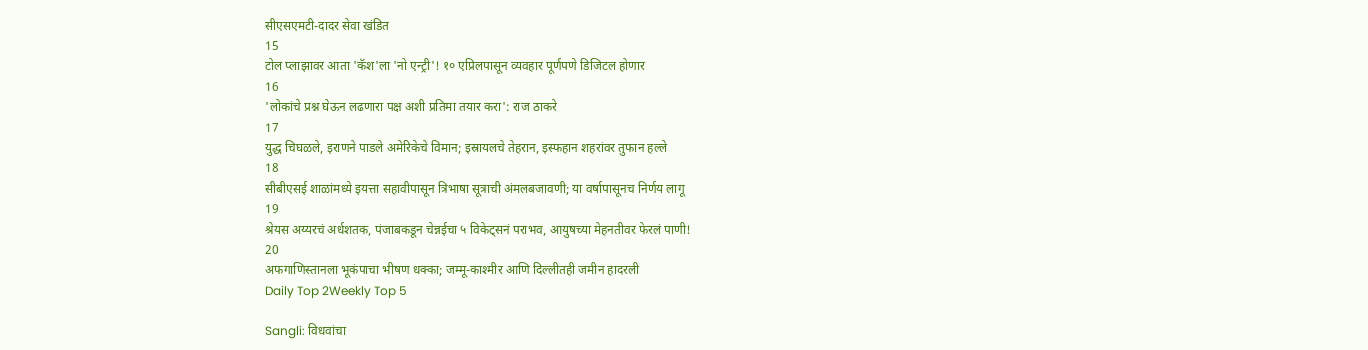सीएसएमटी-दादर सेवा खंडित
15
टोल प्लाझावर आता 'कॅश'ला 'नो एन्ट्री'! १० एप्रिलपासून व्यवहार पूर्णपणे डिजिटल होणार
16
'लोकांचे प्रश्न घेऊन लढणारा पक्ष अशी प्रतिमा तयार करा': राज ठाकरे
17
युद्ध चिघळले, इराणने पाडले अमेरिकेचे विमान; इस्रायलचे तेहरान, इस्फहान शहरांवर तुफान हल्ले
18
सीबीएसई शाळांमध्ये इयत्ता सहावीपासून त्रिभाषा सूत्राची अंमलबजावणी; या वर्षापासूनच निर्णय लागू
19
श्रेयस अय्यरचं अर्धशतक, पंजाबकडून चेन्नईचा ५ विकेट्सनं पराभव, आयुषच्या मेहनतीवर फेरलं पाणी!
20
अफगाणिस्तानला भूकंपाचा भीषण धक्का; जम्मू-काश्मीर आणि दिल्लीतही जमीन हादरली
Daily Top 2Weekly Top 5

Sangli: विधवांचा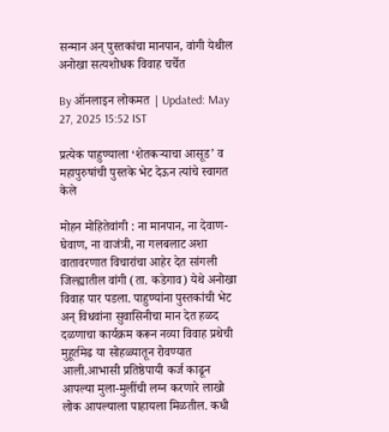सन्मान अन् पुस्तकांचा मानपान, वांगी येथील अनोखा सत्यशोधक विवाह चर्चेत

By ऑनलाइन लोकमत | Updated: May 27, 2025 15:52 IST

प्रत्येक पाहुण्याला ‘शेतकऱ्याचा आसूड’ व महापुरुषांची पुस्तके भेट देऊन त्यांचे स्वागत केले

मोहन मोहितेवांगी : ना मानपान, ना देवाण-घेवाण, ना वाजंत्री, ना गलबलाट अशा वातावरणात विचारांचा आहेर देत सांगली जिल्ह्यातील वांगी (ता. कडेगाव) येथे अनोखा विवाह पार पडला. पाहुण्यांना पुस्तकांची भेट अन् विधवांना सुवासिनीचा मान देत हळद दळणाचा कार्यक्रम करून नव्या विवाह प्रथेची मुहूर्तमेढ या सोहळ्यातून रोवण्यात आली.आभासी प्रतिष्ठेपायी कर्ज काढून आपल्या मुला-मुलींची लग्न करणारे लाखो लोक आपल्याला पाहायला मिळतील. कधी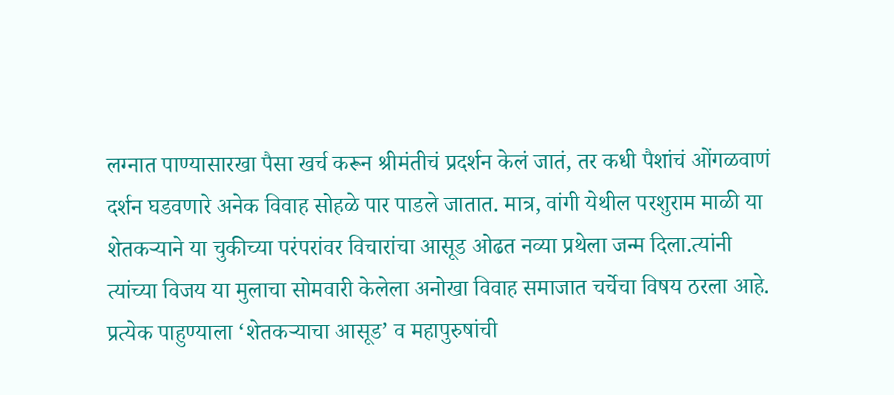लग्नात पाण्यासारखा पैसा खर्च करून श्रीमंतीचं प्रदर्शन केलं जातं, तर कधी पैशांचं ओंगळवाणं दर्शन घडवणारे अनेक विवाह सोहळे पार पाडले जातात. मात्र, वांगी येथील परशुराम माळी या शेतकऱ्याने या चुकीच्या परंपरांवर विचारांचा आसूड ओढत नव्या प्रथेला जन्म दिला.त्यांनी त्यांच्या विजय या मुलाचा सोमवारी केलेला अनोखा विवाह समाजात चर्चेचा विषय ठरला आहे. प्रत्येक पाहुण्याला ‘शेतकऱ्याचा आसूड’ व महापुरुषांची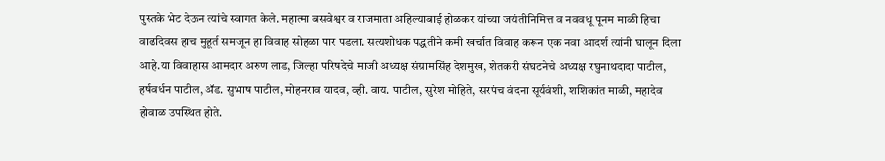पुस्तके भेट देऊन त्यांचे स्वागत केले. महात्मा बसवेश्वर व राजमाता अहिल्याबाई होळकर यांच्या जयंतीनिमित्त व नववधू पूनम माळी हिचा वाढदिवस हाच मुहूर्त समजून हा विवाह सोहळा पार पडला. सत्यशोधक पद्धतीने कमी खर्चात विवाह करून एक नवा आदर्श त्यांनी घालून दिला आहे.या विवाहास आमदार अरुण लाड, जिल्हा परिषदेचे माजी अध्यक्ष संग्रामसिंह देशमुख, शेतकरी संघटनेचे अध्यक्ष रघुनाथदादा पाटील, हर्षवर्धन पाटील, ॲड. सुभाष पाटील, मोहनराव यादव, व्ही. वाय. पाटील, सुरेश मोहिते, सरपंच वंदना सूर्यवंशी, शशिकांत माळी, महादेव होवाळ उपस्थित होते.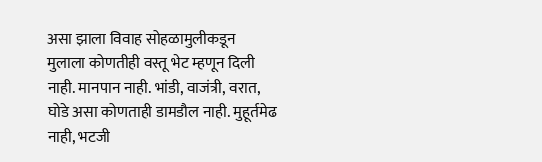असा झाला विवाह सोहळामुलीकडून मुलाला कोणतीही वस्तू भेट म्हणून दिली नाही. मानपान नाही. भांडी, वाजंत्री, वरात, घोडे असा कोणताही डामडौल नाही. मुहूर्तमेढ नाही, भटजी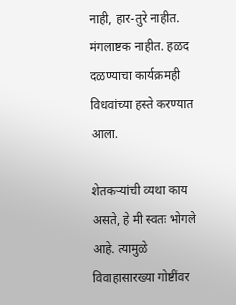नाही, हार-तुरे नाहीत. मंगलाष्टक नाहीत. हळद दळण्याचा कार्यक्रमही विधवांच्या हस्ते करण्यात आला.

शेतकऱ्यांची व्यथा काय असते, हे मी स्वतः भोगले आहे. त्यामुळे विवाहासारख्या गोष्टींवर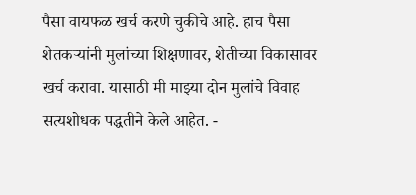पैसा वायफळ खर्च करणे चुकीचे आहे. हाच पैसा शेतकऱ्यांनी मुलांच्या शिक्षणावर, शेतीच्या विकासावर खर्च करावा. यासाठी मी माझ्या दोन मुलांचे विवाह सत्यशोधक पद्धतीने केले आहेत. -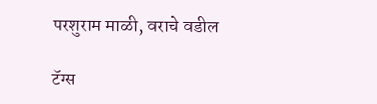परशुराम माळी, वराचे वडील

टॅग्स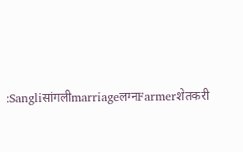:Sangliसांगलीmarriageलग्नFarmerशेतकरी